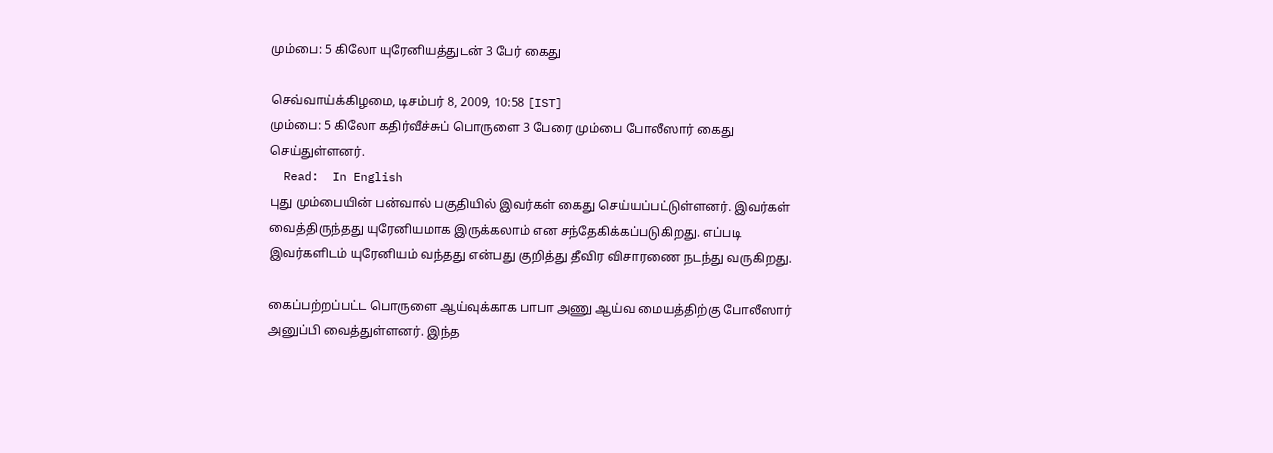மும்பை: 5 கிலோ யுரேனியத்துடன் 3 பேர் கைது

செவ்வாய்க்கிழமை, டிசம்பர் 8, 2009, 10:58 [IST]
மும்பை: 5 கிலோ கதிர்வீச்சுப் பொருளை 3 பேரை மும்பை போலீஸார் கைது செய்துள்ளனர்.
  Read:  In English
புது மும்பையின் பன்வால் பகுதியில் இவர்கள் கைது செய்யப்பட்டுள்ளனர். இவர்கள் வைத்திருந்தது யுரேனியமாக இருக்கலாம் என சந்தேகிக்கப்படுகிறது. எப்படி இவர்களிடம் யுரேனியம் வந்தது என்பது குறித்து தீவிர விசாரணை நடந்து வருகிறது.

கைப்பற்றப்பட்ட பொருளை ஆய்வுக்காக பாபா அணு ஆய்வ மையத்திற்கு போலீஸார் அனுப்பி வைத்துள்ளனர். இந்த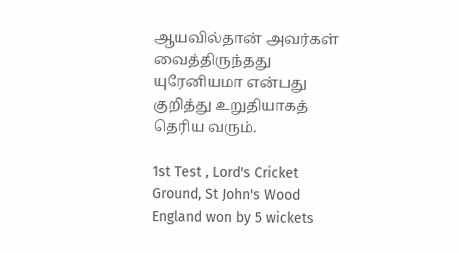ஆயவில்தான் அவர்கள் வைத்திருந்தது யுரேனியமா என்பது குறித்து உறுதியாகத் தெரிய வரும்.

1st Test , Lord's Cricket Ground, St John's Wood
England won by 5 wickets